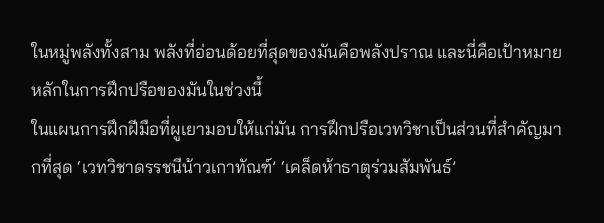ในหมู่พลังทั้งสาม พลังที่อ่อนด้อยที่สุดของมันคือพลังปราณ และนี่คือเป้าหมายหลักในการฝึกปรือของมันในช่วงนี้
ในแผนการฝึกฝีมือที่ผูเยามอบให้แก่มัน การฝึกปรือเวทวิชาเป็นส่วนที่สำคัญมากที่สุด ‘เวทวิชาดรรชนีน้าวเกาทัณฑ์’ ‘เคล็ดห้าธาตุร่วมสัมพันธ์’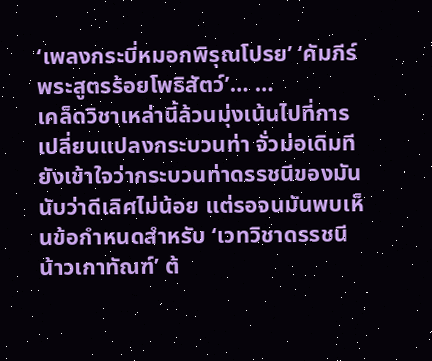‘เพลงกระบี่หมอกพิรุณโปรย’ ‘คัมภีร์พระสูตรร้อยโพธิสัตว์’… …
เคล็ดวิชาเหล่านี้ล้วนมุ่งเน้นไปที่การเปลี่ยนแปลงกระบวนท่า จั่วม่อเดิมทียังเข้าใจว่ากระบวนท่าดรรชนีของมันนับว่าดีเลิศไม่น้อย แต่รอจนมันพบเห็นข้อกำหนดสำหรับ ‘เวทวิชาดรรชนีน้าวเกาทัณฑ์’ ต้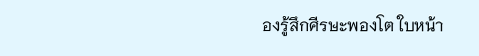องรู้สึกศีรษะพองโต ใบหน้า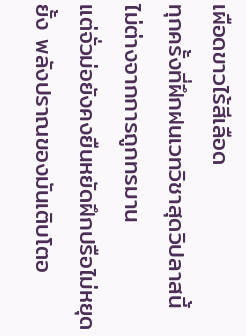เผือดขาวไร้สีเลือด
ทุกครั้งที่ฝึกฝนเวทวิชาสุดวิปลาสนี้ ไม่ต่างจากการถูกทรมาน
แต่จั่วม่อยังคงยืนหยัดฝึกปรือไม่หยุดยั้ง พลังปราณของมันเติบโตอ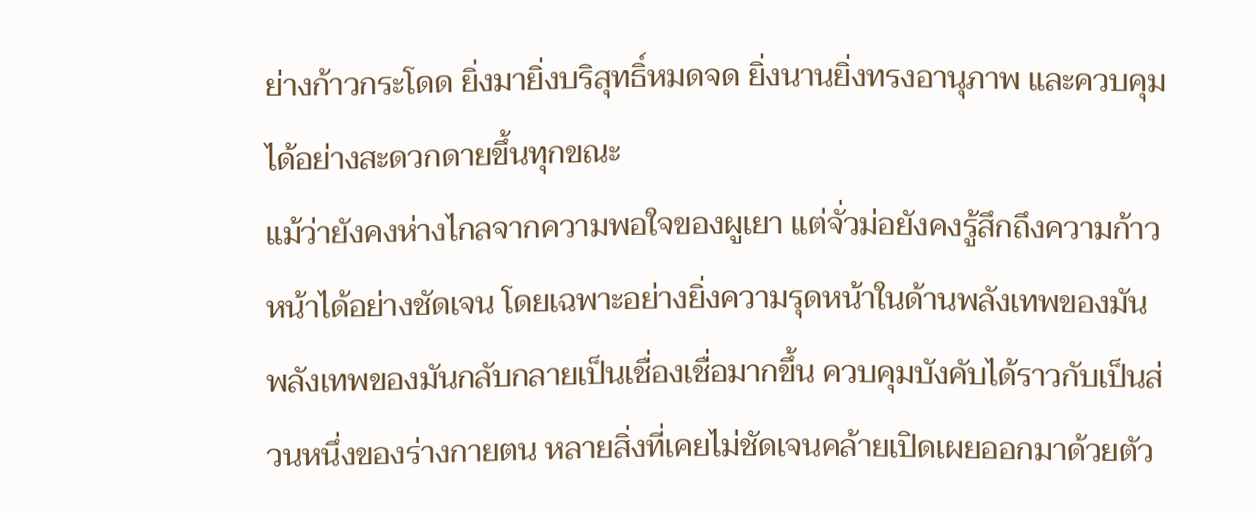ย่างก้าวกระโดด ยิ่งมายิ่งบริสุทธิ์หมดจด ยิ่งนานยิ่งทรงอานุภาพ และควบคุมได้อย่างสะดวกดายขึ้นทุกขณะ
แม้ว่ายังคงห่างไกลจากความพอใจของผูเยา แต่จั่วม่อยังคงรู้สึกถึงความก้าวหน้าได้อย่างชัดเจน โดยเฉพาะอย่างยิ่งความรุดหน้าในด้านพลังเทพของมัน
พลังเทพของมันกลับกลายเป็นเชื่องเชื่อมากขึ้น ควบคุมบังคับได้ราวกับเป็นส่วนหนึ่งของร่างกายตน หลายสิ่งที่เคยไม่ชัดเจนคล้ายเปิดเผยออกมาด้วยตัว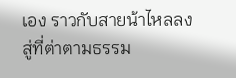เอง ราวกับสายน้าไหลลงสู่ที่ต่าตามธรรม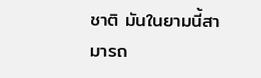ชาติ มันในยามนี้สามารถ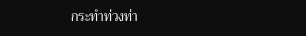กระทำท่วงท่า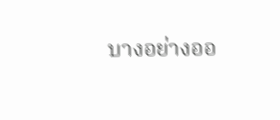บางอย่างออ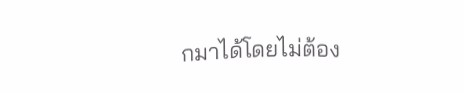กมาได้โดยไม่ต้อง